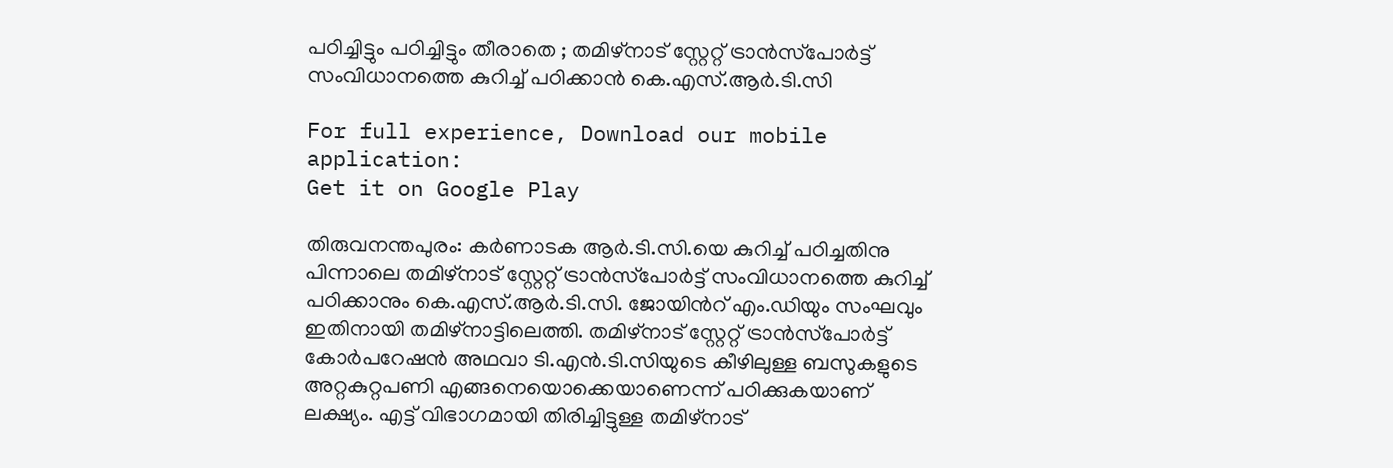പഠിച്ചിട്ടും പഠിച്ചിട്ടും തീരാതെ ; തമിഴ്‌നാട് സ്റ്റേറ്റ് ട്രാൻസ്‌പോർട്ട് സംവിധാനത്തെ കുറിച്ച് പഠിക്കാന്‍ കെ.എസ്.ആര്‍.ടി.സി

For full experience, Download our mobile application:
Get it on Google Play

തിരുവനന്തപുരം: കർണാടക ആർ.ടി.സി.യെ കുറിച്ച് പഠിച്ചതിനു പിന്നാലെ തമിഴ്‌നാട് സ്റ്റേറ്റ് ട്രാൻസ്‌പോർട്ട് സംവിധാനത്തെ കുറിച്ച് പഠിക്കാനും കെ.എസ്.ആർ.ടി.സി. ജോയിൻറ് എം.ഡിയും സംഘവും ഇതിനായി തമിഴ്‌നാട്ടിലെത്തി. തമിഴ്‌നാട് സ്റ്റേറ്റ് ട്രാൻസ്‌പോർട്ട് കോർപറേഷൻ അഥവാ ടി.എൻ.ടി.സിയുടെ കീഴിലുള്ള ബസുകളുടെ അറ്റകുറ്റപണി എങ്ങനെയൊക്കെയാണെന്ന് പഠിക്കുകയാണ് ലക്ഷ്യം. എട്ട് വിഭാഗമായി തിരിച്ചിട്ടുള്ള തമിഴ്‌നാട്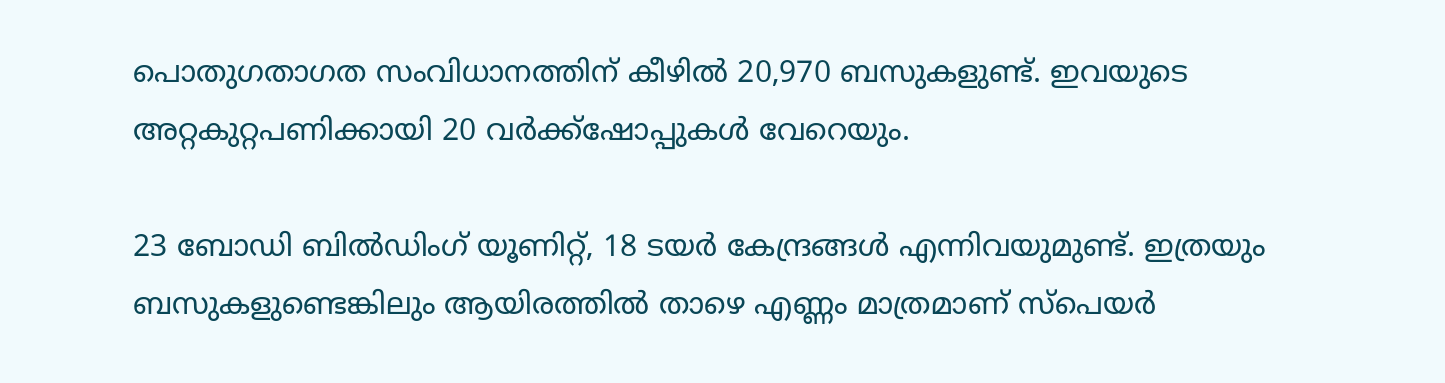പൊതുഗതാഗത സംവിധാനത്തിന് കീഴിൽ 20,970 ബസുകളുണ്ട്. ഇവയുടെ അറ്റകുറ്റപണിക്കായി 20 വർക്ക്‌ഷോപ്പുകൾ വേറെയും.

23 ബോഡി ബിൽഡിംഗ് യൂണിറ്റ്, 18 ടയർ കേന്ദ്രങ്ങൾ എന്നിവയുമുണ്ട്. ഇത്രയും ബസുകളുണ്ടെങ്കിലും ആയിരത്തിൽ താഴെ എണ്ണം മാത്രമാണ് സ്‌പെയർ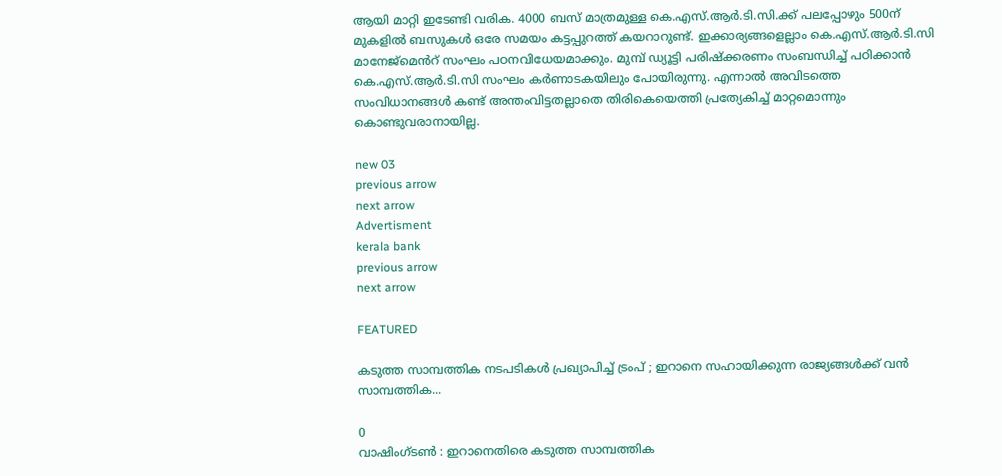ആയി മാറ്റി ഇടേണ്ടി വരിക. 4000 ബസ് മാത്രമുള്ള കെ.എസ്.ആര്‍.ടി.സി.ക്ക് പലപ്പോഴും 500ന് മുകളിൽ ബസുകൾ ഒരേ സമയം കട്ടപ്പുറത്ത് കയറാറുണ്ട്. ഇക്കാര്യങ്ങളെല്ലാം കെ.എസ്.ആർ.ടി.സി മാനേജ്‌മെൻറ് സംഘം പഠനവിധേയമാക്കും. മുമ്പ് ഡ്യൂട്ടി പരിഷ്‌ക്കരണം സംബന്ധിച്ച് പഠിക്കാൻ കെ.എസ്.ആര്‍.ടി.സി സംഘം കർണാടകയിലും പോയിരുന്നു. എന്നാൽ അവിടത്തെ സംവിധാനങ്ങൾ കണ്ട് അന്തംവിട്ടതല്ലാതെ തിരികെയെത്തി പ്രത്യേകിച്ച് മാറ്റമൊന്നും കൊണ്ടുവരാനായില്ല.

new 03
previous arrow
next arrow
Advertisment
kerala bank
previous arrow
next arrow

FEATURED

കടുത്ത സാമ്പത്തിക നടപടികള്‍ പ്രഖ്യാപിച്ച് ട്രംപ് ; ഇറാനെ സഹായിക്കുന്ന രാജ്യങ്ങള്‍ക്ക് വന്‍ സാമ്പത്തിക...

0
വാഷിംഗ്‌ടൺ : ഇറാനെതിരെ കടുത്ത സാമ്പത്തിക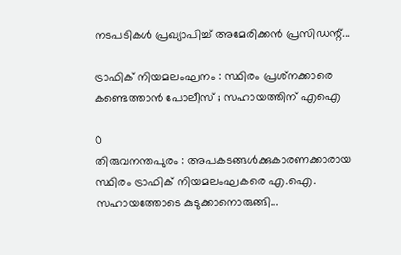നടപടികള്‍ പ്രഖ്യാപിച്ച് അമേരിക്കന്‍ പ്രസിഡന്റ്...

ട്രാഫിക് നിയമലംഘനം : സ്ഥിരം പ്രശ്‌നക്കാരെ കണ്ടെത്താൻ പോലീസ് ; സഹായത്തിന് എഐ

0
തിരുവനന്തപുരം : അപകടങ്ങൾക്കുകാരണക്കാരായ സ്ഥിരം ട്രാഫിക് നിയമലംഘകരെ എ.ഐ. സഹായത്തോടെ കുടുക്കാനൊരുങ്ങി...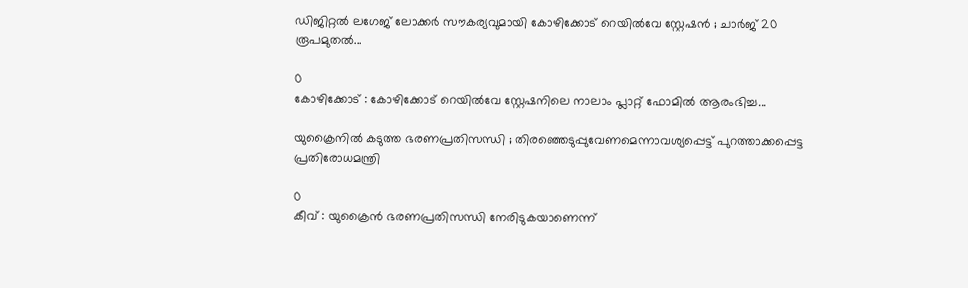ഡിജിറ്റൽ ലഗേജ് ലോക്കർ സൗകര്യവുമായി കോഴിക്കോട് റെയിൽവേ സ്റ്റേഷൻ ; ചാർജ് 20 രൂപമുതൽ...

0
കോഴിക്കോട് : കോഴിക്കോട് റെയിൽവേ സ്റ്റേഷനിലെ നാലാം പ്ലാറ്റ് ഫോമിൽ ആരംഭിച്ച...

യുക്രൈനിൽ കടുത്ത ഭരണപ്രതിസന്ധി ; തിരഞ്ഞെടുപ്പുവേണമെന്നാവശ്യപ്പെട്ട് പുറത്താക്കപ്പെട്ട പ്രതിരോധമന്ത്രി

0
കീവ് : യുക്രൈൻ ഭരണപ്രതിസന്ധി നേരിടുകയാണെന്ന്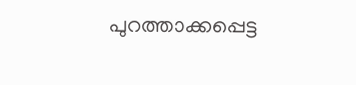പുറത്താക്കപ്പെട്ട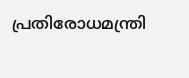പ്രതിരോധമന്ത്രി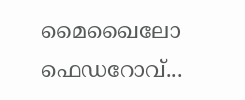മൈഖൈലോ ഫെഡറോവ്...